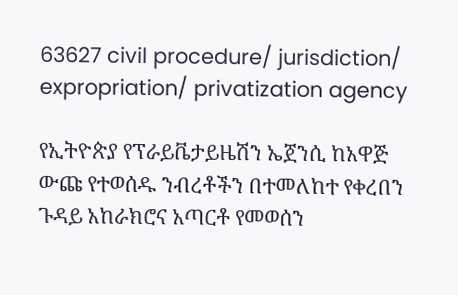63627 civil procedure/ jurisdiction/ expropriation/ privatization agency

የኢትዮጵያ የፕራይቬታይዜሽን ኤጀንሲ ከአዋጅ ውጩ የተወሰዱ ንብረቶችን በተመለከተ የቀረበን ጉዳይ አከራክሮና አጣርቶ የመወሰን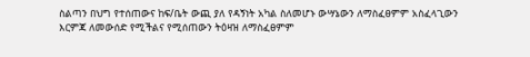ስልጣን በህግ የተሰጠውና ከፍ/ቤት ውጪ ያለ የዳኝነት አካል ስለመሆኑ ውሣኔውን ለማስፈፀምም አስፈላጊውን እርምጃ ለመውሰድ የሚችልና የሚሰጠውን ትዕዛዝ ለማስፈፀምም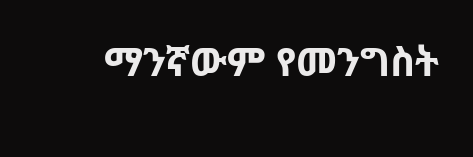ማንኛውም የመንግስት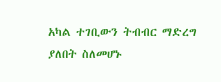አካል ተገቢውን ትብብር ማድረግ ያለበት ስለመሆኑ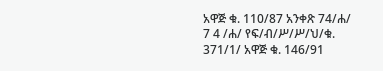አዋጅ ቁ. 110/87 አንቀጽ 74/ሐ/ 7 4 /ሐ/ የፍ/ብ/ሥ/ሥ/ህ/ቁ. 371/1/ አዋጅ ቁ. 146/91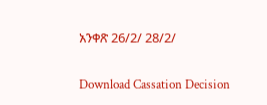አንቀጽ 26/2/ 28/2/

Download Cassation Decision